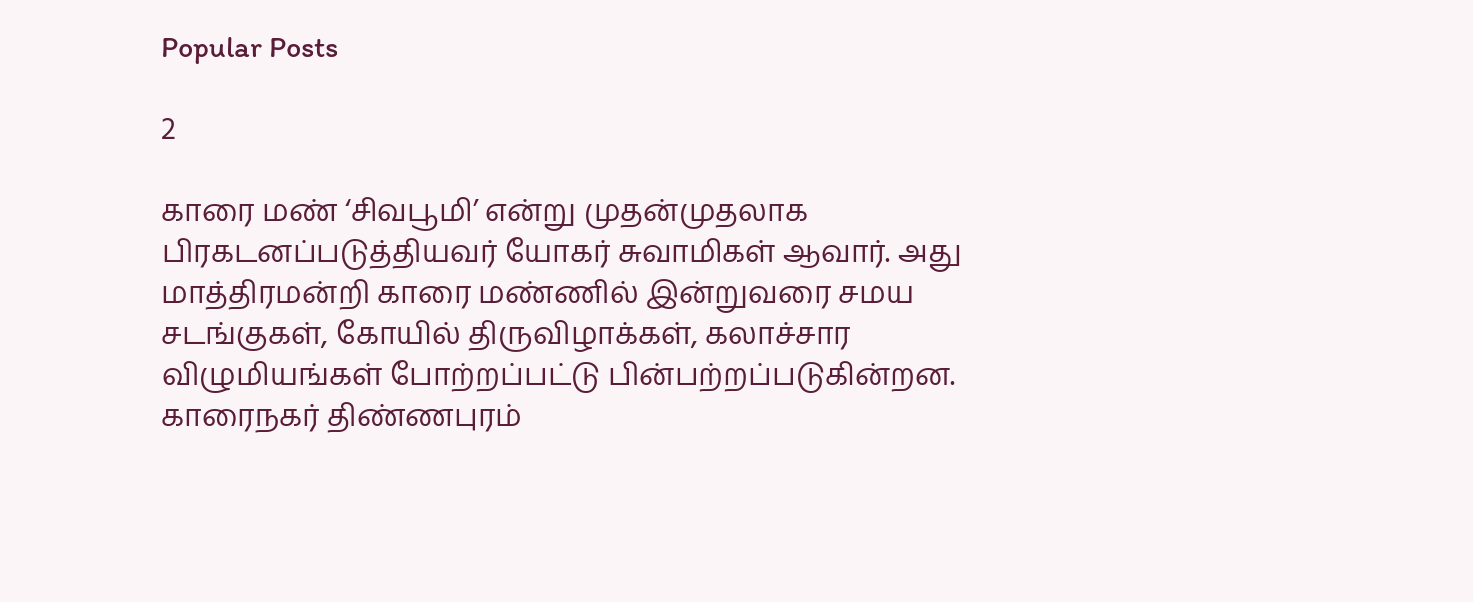Popular Posts

2

காரை மண் ‘சிவபூமி’ என்று முதன்முதலாக பிரகடனப்படுத்தியவர் யோகர் சுவாமிகள் ஆவார். அது மாத்திரமன்றி காரை மண்ணில் இன்றுவரை சமய சடங்குகள், கோயில் திருவிழாக்கள், கலாச்சார விழுமியங்கள் போற்றப்பட்டு பின்பற்றப்படுகின்றன. காரைநகர் திண்ணபுரம்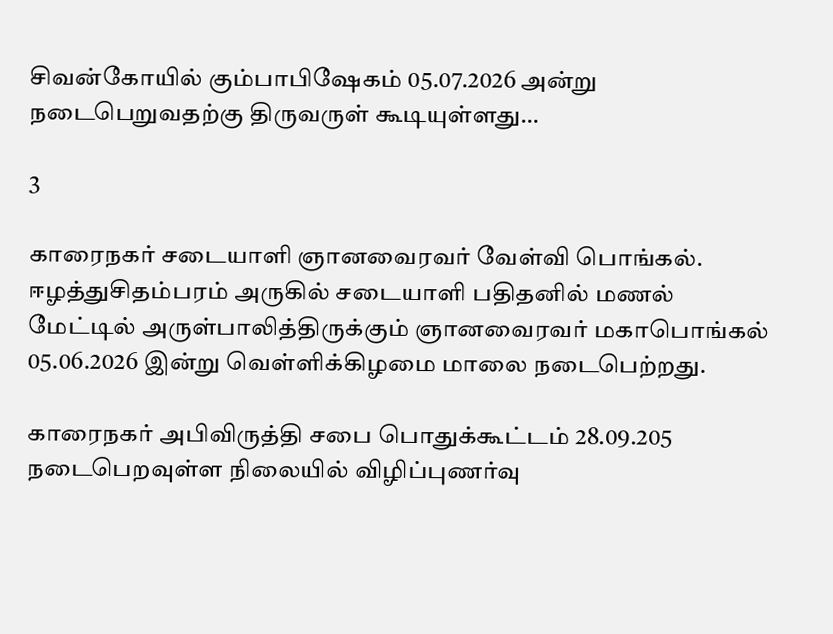சிவன்கோயில் கும்பாபிஷேகம் 05.07.2026 அன்று நடைபெறுவதற்கு திருவருள் கூடியுள்ளது…

3

காரைநகர் சடையாளி ஞானவைரவர் வேள்வி பொங்கல். ஈழத்துசிதம்பரம் அருகில் சடையாளி பதிதனில் மணல் மேட்டில் அருள்பாலித்திருக்கும் ஞானவைரவர் மகாபொங்கல் 05.06.2026 இன்று வெள்ளிக்கிழமை மாலை நடைபெற்றது.

காரைநகர் அபிவிருத்தி சபை பொதுக்கூட்டம் 28.09.205 நடைபெறவுள்ள நிலையில் விழிப்புணர்வு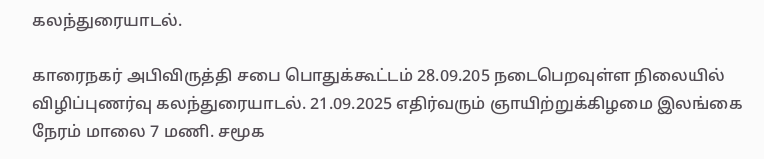கலந்துரையாடல்.

காரைநகர் அபிவிருத்தி சபை பொதுக்கூட்டம் 28.09.205 நடைபெறவுள்ள நிலையில் விழிப்புணர்வு கலந்துரையாடல். 21.09.2025 எதிர்வரும் ஞாயிற்றுக்கிழமை இலங்கை நேரம் மாலை 7 மணி. சமூக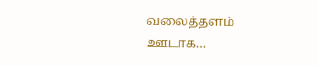வலைத்தளம் ஊடாக…